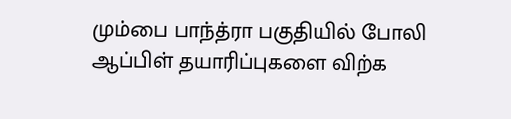மும்பை பாந்த்ரா பகுதியில் போலி ஆப்பிள் தயாரிப்புகளை விற்க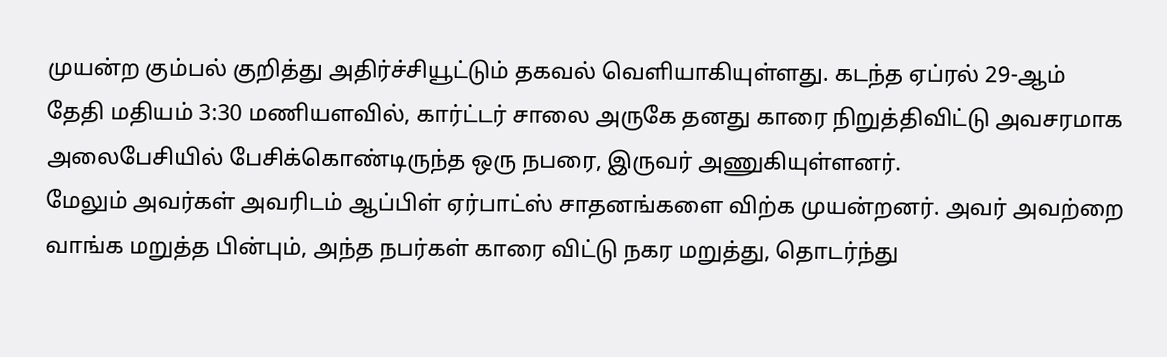முயன்ற கும்பல் குறித்து அதிர்ச்சியூட்டும் தகவல் வெளியாகியுள்ளது. கடந்த ஏப்ரல் 29-ஆம் தேதி மதியம் 3:30 மணியளவில், கார்ட்டர் சாலை அருகே தனது காரை நிறுத்திவிட்டு அவசரமாக அலைபேசியில் பேசிக்கொண்டிருந்த ஒரு நபரை, இருவர் அணுகியுள்ளனர்.
மேலும் அவர்கள் அவரிடம் ஆப்பிள் ஏர்பாட்ஸ் சாதனங்களை விற்க முயன்றனர். அவர் அவற்றை வாங்க மறுத்த பின்பும், அந்த நபர்கள் காரை விட்டு நகர மறுத்து, தொடர்ந்து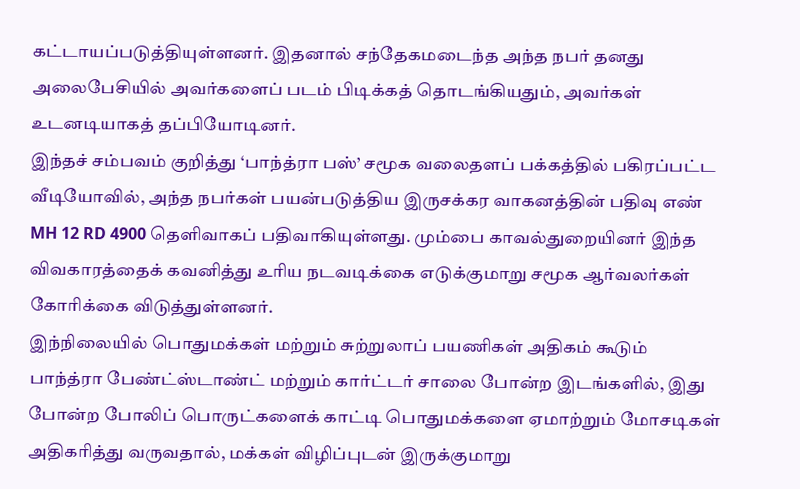கட்டாயப்படுத்தியுள்ளனர். இதனால் சந்தேகமடைந்த அந்த நபர் தனது அலைபேசியில் அவர்களைப் படம் பிடிக்கத் தொடங்கியதும், அவர்கள் உடனடியாகத் தப்பியோடினர்.
இந்தச் சம்பவம் குறித்து ‘பாந்த்ரா பஸ்’ சமூக வலைதளப் பக்கத்தில் பகிரப்பட்ட வீடியோவில், அந்த நபர்கள் பயன்படுத்திய இருசக்கர வாகனத்தின் பதிவு எண் MH 12 RD 4900 தெளிவாகப் பதிவாகியுள்ளது. மும்பை காவல்துறையினர் இந்த விவகாரத்தைக் கவனித்து உரிய நடவடிக்கை எடுக்குமாறு சமூக ஆர்வலர்கள் கோரிக்கை விடுத்துள்ளனர்.
இந்நிலையில் பொதுமக்கள் மற்றும் சுற்றுலாப் பயணிகள் அதிகம் கூடும் பாந்த்ரா பேண்ட்ஸ்டாண்ட் மற்றும் கார்ட்டர் சாலை போன்ற இடங்களில், இது போன்ற போலிப் பொருட்களைக் காட்டி பொதுமக்களை ஏமாற்றும் மோசடிகள் அதிகரித்து வருவதால், மக்கள் விழிப்புடன் இருக்குமாறு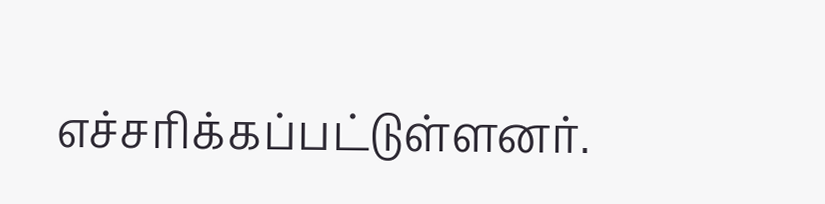எச்சரிக்கப்பட்டுள்ளனர்.